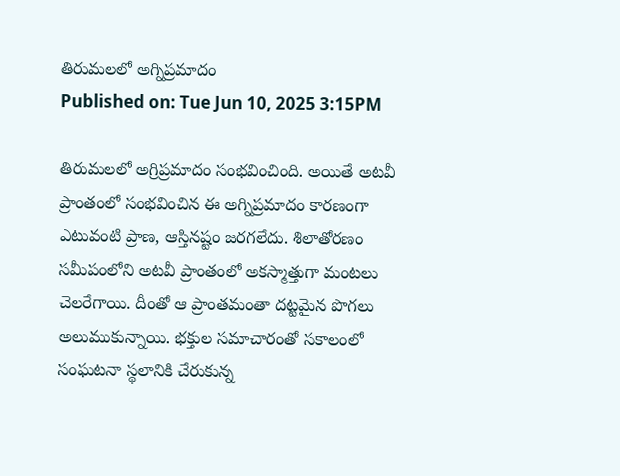తిరుమలలో అగ్నిప్రమాదం
Published on: Tue Jun 10, 2025 3:15PM

తిరుమలలో అగ్రిప్రమాదం సంభవించింది. అయితే అటవీ ప్రాంతంలో సంభవించిన ఈ అగ్నిప్రమాదం కారణంగా ఎటువంటి ప్రాణ, ఆస్తినష్టం జరగలేదు. శిలాతోరణం సమీపంలోని అటవీ ప్రాంతంలో అకస్మాత్తుగా మంటలు చెలరేగాయి. దీంతో ఆ ప్రాంతమంతా దట్టమైన పొగలు అలుముకున్నాయి. భక్తుల సమాచారంతో సకాలంలో సంఘటనా స్థలానికి చేరుకున్న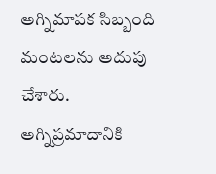అగ్నిమాపక సిబ్బంది మంటలను అదుపు చేశారు.
అగ్నిప్రమాదానికి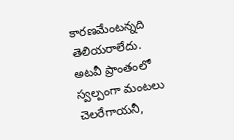కారణమేంటన్నది తెలియరాలేదు. అటవీ ప్రాంతంలో స్వల్పంగా మంటలు చెలరేగాయనీ,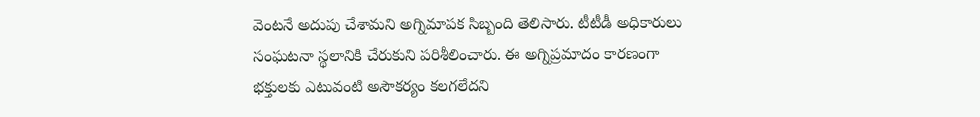వెంటనే అదుపు చేశామని అగ్నిమాపక సిబ్బంది తెలిసారు. టీటీడీ అధికారులు సంఘటనా స్థలానికి చేరుకుని పరిశీలించారు. ఈ అగ్నిప్రమాదం కారణంగా భక్తులకు ఎటువంటి అసౌకర్యం కలగలేదని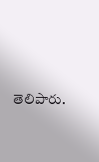తెలిపారు.